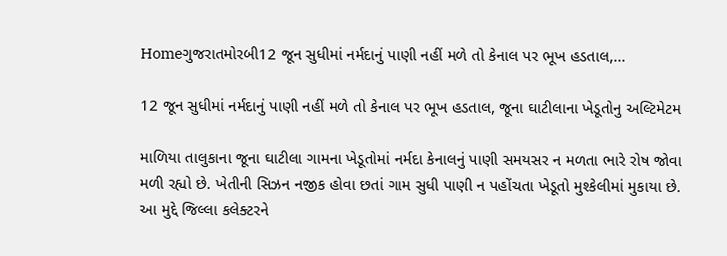Homeગુજરાતમોરબી12 જૂન સુધીમાં નર્મદાનું પાણી નહીં મળે તો કેનાલ પર ભૂખ હડતાલ,...

12 જૂન સુધીમાં નર્મદાનું પાણી નહીં મળે તો કેનાલ પર ભૂખ હડતાલ, જૂના ઘાટીલાના ખેડૂતોનુ અલ્ટિમેટમ

માળિયા તાલુકાના જૂના ઘાટીલા ગામના ખેડૂતોમાં નર્મદા કેનાલનું પાણી સમયસર ન મળતા ભારે રોષ જોવા મળી રહ્યો છે. ખેતીની સિઝન નજીક હોવા છતાં ગામ સુધી પાણી ન પહોંચતા ખેડૂતો મુશ્કેલીમાં મુકાયા છે. આ મુદ્દે જિલ્લા કલેક્ટરને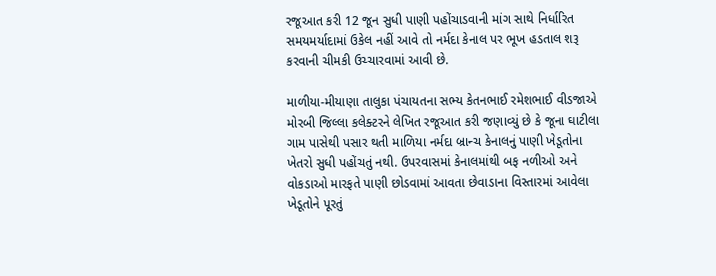રજૂઆત કરી 12 જૂન સુધી પાણી પહોંચાડવાની માંગ સાથે નિર્ધારિત સમયમર્યાદામાં ઉકેલ નહીં આવે તો નર્મદા કેનાલ પર ભૂખ હડતાલ શરૂ કરવાની ચીમકી ઉચ્ચારવામાં આવી છે.

માળીયા-મીયાણા તાલુકા પંચાયતના સભ્ય કેતનભાઈ રમેશભાઈ વીડજાએ મોરબી જિલ્લા કલેક્ટરને લેખિત રજૂઆત કરી જણાવ્યું છે કે જૂના ઘાટીલા ગામ પાસેથી પસાર થતી માળિયા નર્મદા બ્રાન્ચ કેનાલનું પાણી ખેડૂતોના ખેતરો સુધી પહોંચતું નથી. ઉપરવાસમાં કેનાલમાંથી બફ નળીઓ અને વોકડાઓ મારફતે પાણી છોડવામાં આવતા છેવાડાના વિસ્તારમાં આવેલા ખેડૂતોને પૂરતું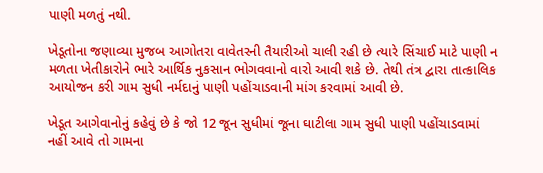પાણી મળતું નથી.

ખેડૂતોના જણાવ્યા મુજબ આગોતરા વાવેતરની તૈયારીઓ ચાલી રહી છે ત્યારે સિંચાઈ માટે પાણી ન મળતા ખેતીકારોને ભારે આર્થિક નુકસાન ભોગવવાનો વારો આવી શકે છે. તેથી તંત્ર દ્વારા તાત્કાલિક આયોજન કરી ગામ સુધી નર્મદાનું પાણી પહોંચાડવાની માંગ કરવામાં આવી છે.

ખેડૂત આગેવાનોનું કહેવું છે કે જો 12 જૂન સુધીમાં જૂના ઘાટીલા ગામ સુધી પાણી પહોંચાડવામાં નહીં આવે તો ગામના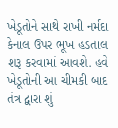ખેડૂતોને સાથે રાખી નર્મદા કેનાલ ઉપર ભૂખ હડતાલ શરૂ કરવામાં આવશે. હવે ખેડૂતોની આ ચીમકી બાદ તંત્ર દ્વારા શું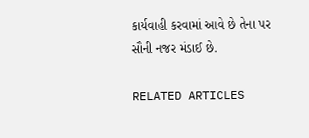કાર્યવાહી કરવામાં આવે છે તેના પર સૌની નજર મંડાઈ છે.

RELATED ARTICLES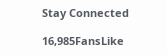Stay Connected

16,985FansLike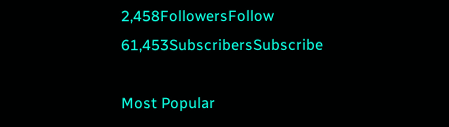2,458FollowersFollow
61,453SubscribersSubscribe

Most Popular